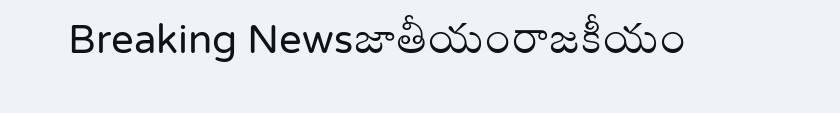Breaking Newsజాతీయంరాజకీయం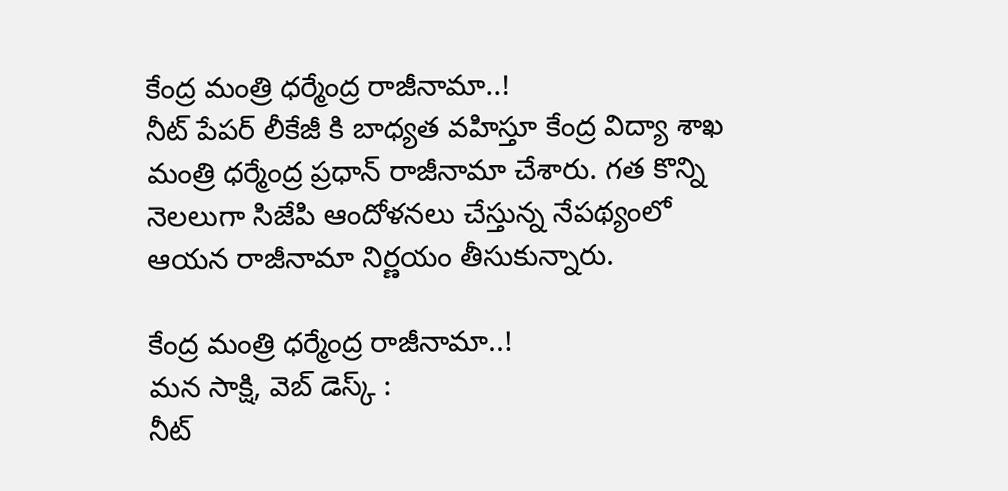కేంద్ర మంత్రి ధర్మేంద్ర రాజీనామా..!
నీట్ పేపర్ లీకేజీ కి బాధ్యత వహిస్తూ కేంద్ర విద్యా శాఖ మంత్రి ధర్మేంద్ర ప్రధాన్ రాజీనామా చేశారు. గత కొన్ని నెలలుగా సిజేపి ఆందోళనలు చేస్తున్న నేపథ్యంలో ఆయన రాజీనామా నిర్ణయం తీసుకున్నారు.

కేంద్ర మంత్రి ధర్మేంద్ర రాజీనామా..!
మన సాక్షి, వెబ్ డెస్క్ :
నీట్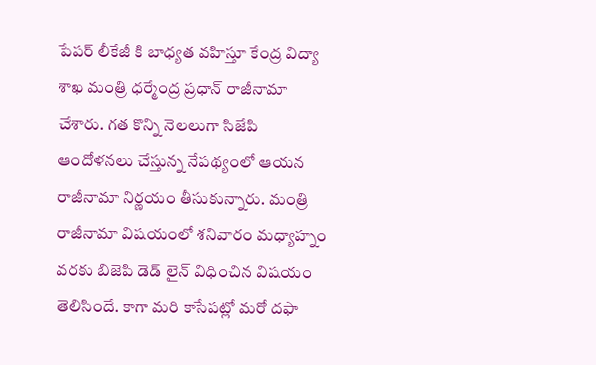పేపర్ లీకేజీ కి బాధ్యత వహిస్తూ కేంద్ర విద్యా శాఖ మంత్రి ధర్మేంద్ర ప్రధాన్ రాజీనామా చేశారు. గత కొన్ని నెలలుగా సిజేపి ఆందోళనలు చేస్తున్న నేపథ్యంలో ఆయన రాజీనామా నిర్ణయం తీసుకున్నారు. మంత్రి రాజీనామా విషయంలో శనివారం మధ్యాహ్నం వరకు బిజెపి డెడ్ లైన్ విధించిన విషయం తెలిసిందే. కాగా మరి కాసేపట్లో మరో దఫా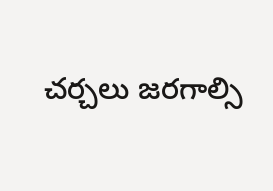చర్చలు జరగాల్సి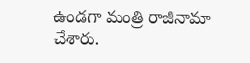ఉండగా మంత్రి రాజీనామా చేశారు.